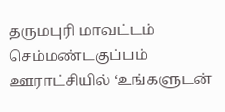தருமபுரி மாவட்டம் செம்மண்டகுப்பம் ஊராட்சியில் ‘உங்களுடன்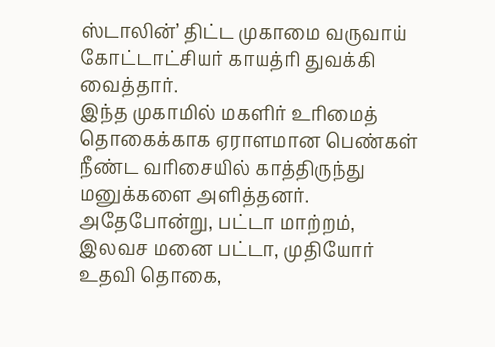ஸ்டாலின்’ திட்ட முகாமை வருவாய் கோட்டாட்சியர் காயத்ரி துவக்கி வைத்தார்.
இந்த முகாமில் மகளிர் உரிமைத் தொகைக்காக ஏராளமான பெண்கள் நீண்ட வரிசையில் காத்திருந்து மனுக்களை அளித்தனர். அதேபோன்று, பட்டா மாற்றம், இலவச மனை பட்டா, முதியோர் உதவி தொகை,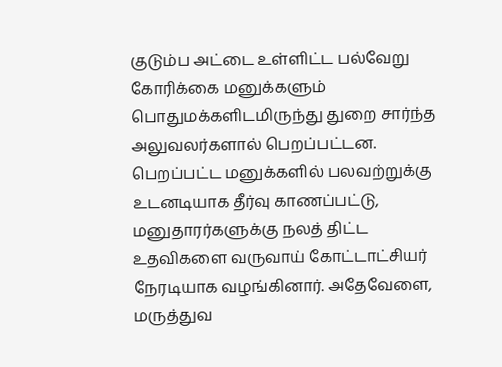குடும்ப அட்டை உள்ளிட்ட பல்வேறு கோரிக்கை மனுக்களும் பொதுமக்களிடமிருந்து துறை சார்ந்த அலுவலர்களால் பெறப்பட்டன.
பெறப்பட்ட மனுக்களில் பலவற்றுக்கு உடனடியாக தீர்வு காணப்பட்டு, மனுதாரர்களுக்கு நலத் திட்ட உதவிகளை வருவாய் கோட்டாட்சியர் நேரடியாக வழங்கினார். அதேவேளை, மருத்துவ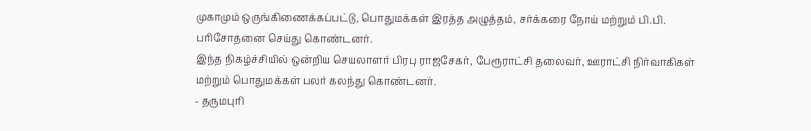முகாமும் ஒருங்கிணைக்கப்பட்டு, பொதுமக்கள் இரத்த அழுத்தம், சர்க்கரை நோய் மற்றும் பி.பி. பரிசோதனை செய்து கொண்டனர்.
இந்த நிகழ்ச்சியில் ஒன்றிய செயலாளர் பிரபு ராஜசேகர், பேரூராட்சி தலைவர், ஊராட்சி நிர்வாகிகள் மற்றும் பொதுமக்கள் பலர் கலந்து கொண்டனர்.
- தருமபுரி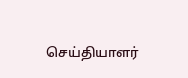செய்தியாளர்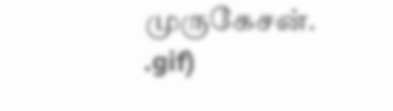முருகேசன்.
.gif)